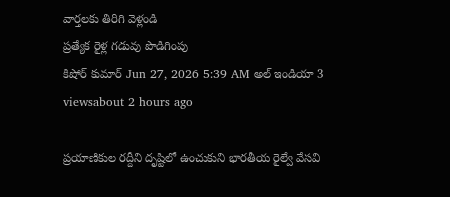వార్తలకు తిరిగి వెళ్లండి
ప్రత్యేక రైళ్ల గడువు పొడిగింపు
కిషోర్ కుమార్ Jun 27, 2026 5:39 AM అల్ ఇండియా 3 viewsabout 2 hours ago

ప్రయాణికుల రద్దీని దృష్టిలో ఉంచుకుని భారతీయ రైల్వే వేసవి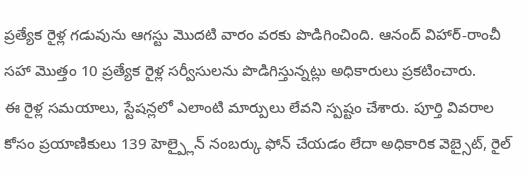ప్రత్యేక రైళ్ల గడువును ఆగస్టు మొదటి వారం వరకు పొడిగించింది. ఆనంద్ విహార్-రాంచీ సహా మొత్తం 10 ప్రత్యేక రైళ్ల సర్వీసులను పొడిగిస్తున్నట్లు అధికారులు ప్రకటించారు.
ఈ రైళ్ల సమయాలు, స్టేషన్లలో ఎలాంటి మార్పులు లేవని స్పష్టం చేశారు. పూర్తి వివరాల కోసం ప్రయాణికులు 139 హెల్ప్లైన్ నంబర్కు ఫోన్ చేయడం లేదా అధికారిక వెబ్సైట్, రైల్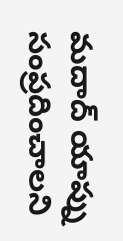మదాద్ యాప్ను సంప్రదించాలని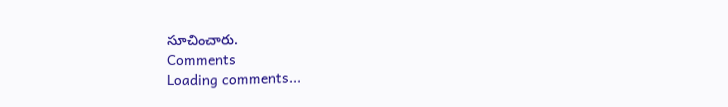సూచించారు.
Comments
Loading comments...